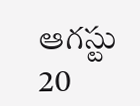ఆగస్టు 20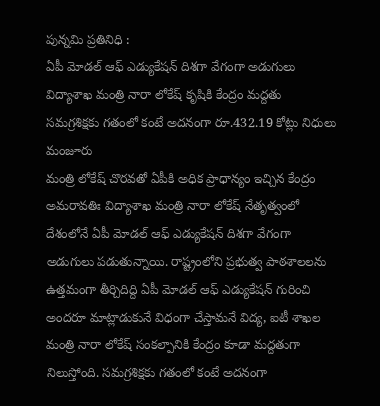పున్నమి ప్రతినిధి :
ఏపీ మోడల్ ఆఫ్ ఎడ్యుకేషన్ దిశగా వేగంగా అడుగులు
విద్యాశాఖ మంత్రి నారా లోకేష్ కృషికి కేంద్రం మద్దతు
సమగ్రశిక్షకు గతంలో కంటే అదనంగా రూ.432.19 కోట్లు నిధులు మంజూరు
మంత్రి లోకేష్ చొరవతో ఏపీకి అధిక ప్రాధాన్యం ఇచ్చిన కేంద్రం
అమరావతిః విద్యాశాఖ మంత్రి నారా లోకేష్ నేతృత్వంలో దేశంలోనే ఏపీ మోడల్ ఆఫ్ ఎడ్యుకేషన్ దిశగా వేగంగా అడుగులు పడుతున్నాయి. రాష్ట్రంలోని ప్రభుత్వ పాఠశాలలను ఉత్తమంగా తీర్చిదిద్ది ఏపీ మోడల్ ఆఫ్ ఎడ్యుకేషన్ గురించి అందరూ మాట్లాడుకునే విధంగా చేస్తామనే విద్య, ఐటీ శాఖల మంత్రి నారా లోకేష్ సంకల్పానికి కేంద్రం కూడా మద్దతుగా నిలుస్తోంది. సమగ్రశిక్షకు గతంలో కంటే అదనంగా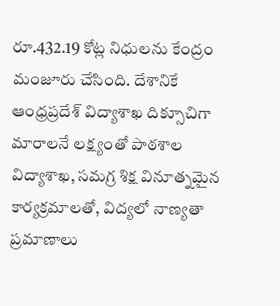రూ.432.19 కోట్ల నిధులను కేంద్రం మంజూరు చేసింది. దేశానికే ఆంధ్రప్రదేశ్ విద్యాశాఖ దిక్సూచిగా మారాలనే లక్ష్యంతో పాఠశాల విద్యాశాఖ, సమగ్ర శిక్ష వినూత్నమైన కార్యక్రమాలతో, విద్యలో నాణ్యతా ప్రమాణాలు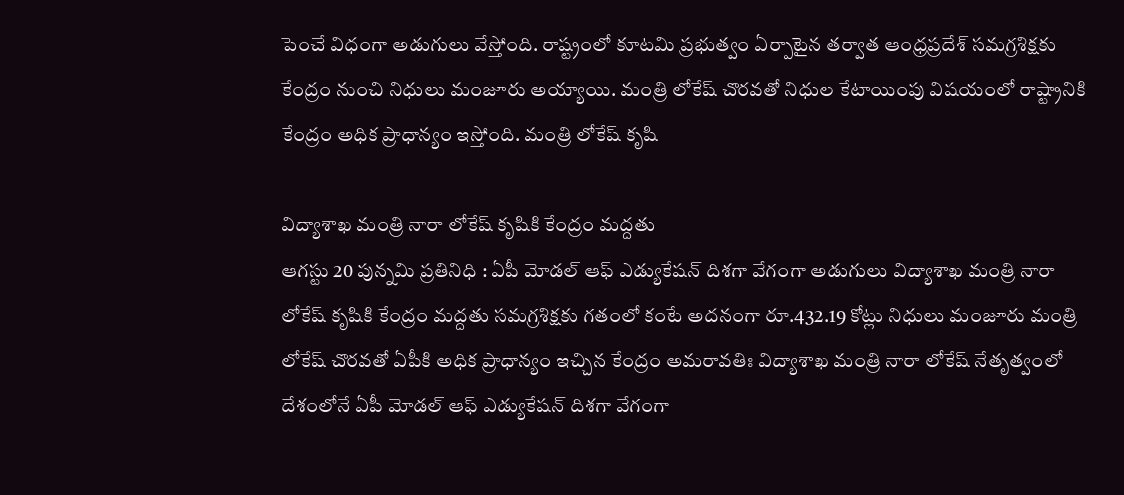పెంచే విధంగా అడుగులు వేస్తోంది. రాష్ట్రంలో కూటమి ప్రభుత్వం ఏర్పాటైన తర్వాత ఆంధ్రప్రదేశ్ సమగ్రశిక్షకు కేంద్రం నుంచి నిధులు మంజూరు అయ్యాయి. మంత్రి లోకేష్ చొరవతో నిధుల కేటాయింపు విషయంలో రాష్ట్రానికి కేంద్రం అధిక ప్రాధాన్యం ఇస్తోంది. మంత్రి లోకేష్ కృషి

విద్యాశాఖ మంత్రి నారా లోకేష్ కృషికి కేంద్రం మద్దతు
ఆగస్టు 20 పున్నమి ప్రతినిధి : ఏపీ మోడల్ ఆఫ్ ఎడ్యుకేషన్ దిశగా వేగంగా అడుగులు విద్యాశాఖ మంత్రి నారా లోకేష్ కృషికి కేంద్రం మద్దతు సమగ్రశిక్షకు గతంలో కంటే అదనంగా రూ.432.19 కోట్లు నిధులు మంజూరు మంత్రి లోకేష్ చొరవతో ఏపీకి అధిక ప్రాధాన్యం ఇచ్చిన కేంద్రం అమరావతిః విద్యాశాఖ మంత్రి నారా లోకేష్ నేతృత్వంలో దేశంలోనే ఏపీ మోడల్ ఆఫ్ ఎడ్యుకేషన్ దిశగా వేగంగా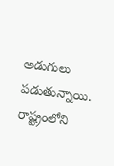అడుగులు పడుతున్నాయి. రాష్ట్రంలోని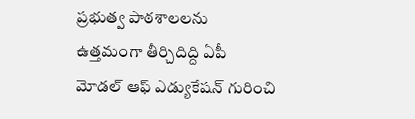ప్రభుత్వ పాఠశాలలను ఉత్తమంగా తీర్చిదిద్ది ఏపీ మోడల్ ఆఫ్ ఎడ్యుకేషన్ గురించి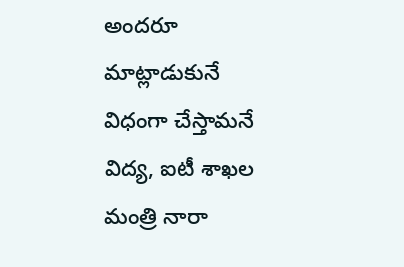అందరూ మాట్లాడుకునే విధంగా చేస్తామనే విద్య, ఐటీ శాఖల మంత్రి నారా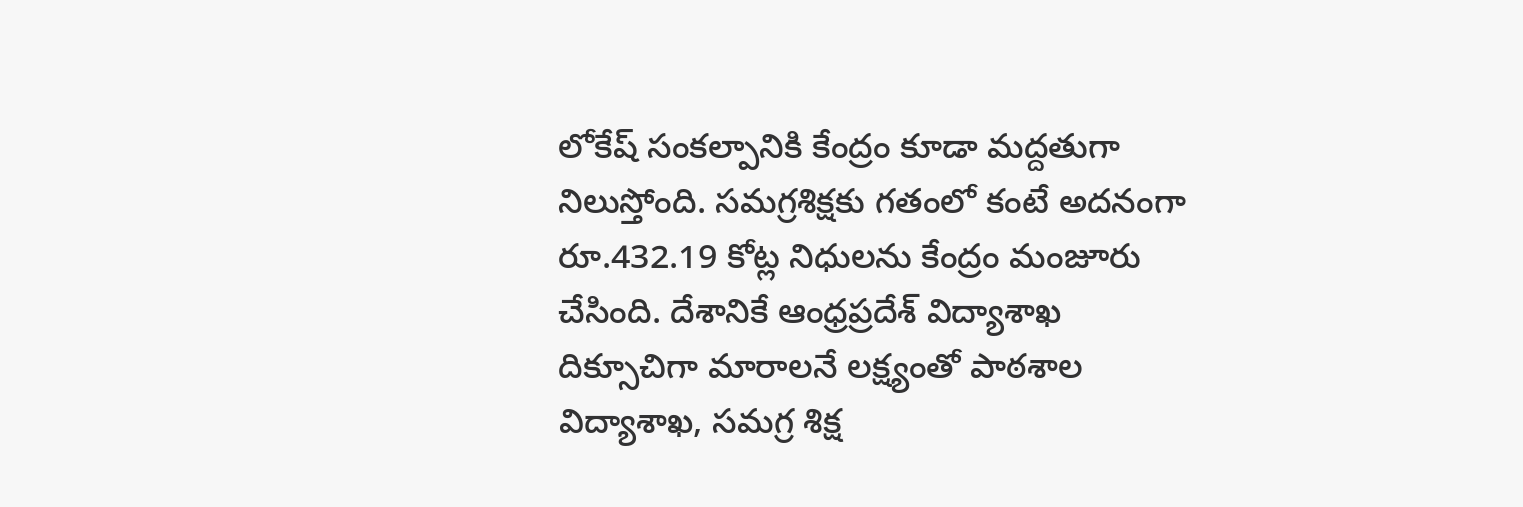లోకేష్ సంకల్పానికి కేంద్రం కూడా మద్దతుగా నిలుస్తోంది. సమగ్రశిక్షకు గతంలో కంటే అదనంగా రూ.432.19 కోట్ల నిధులను కేంద్రం మంజూరు చేసింది. దేశానికే ఆంధ్రప్రదేశ్ విద్యాశాఖ దిక్సూచిగా మారాలనే లక్ష్యంతో పాఠశాల విద్యాశాఖ, సమగ్ర శిక్ష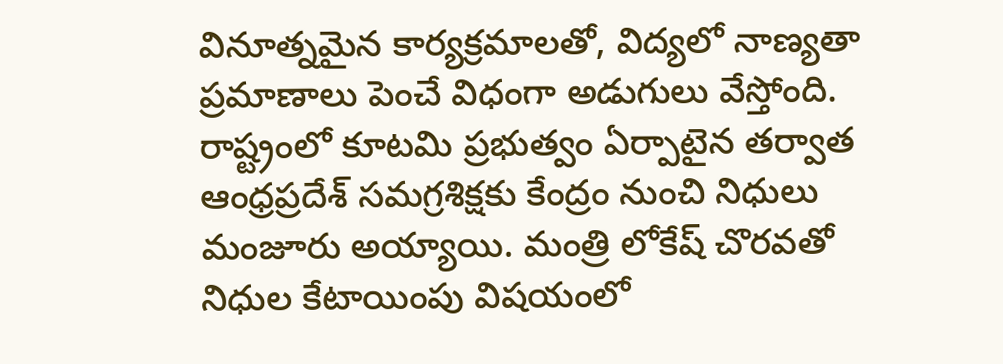వినూత్నమైన కార్యక్రమాలతో, విద్యలో నాణ్యతా ప్రమాణాలు పెంచే విధంగా అడుగులు వేస్తోంది. రాష్ట్రంలో కూటమి ప్రభుత్వం ఏర్పాటైన తర్వాత ఆంధ్రప్రదేశ్ సమగ్రశిక్షకు కేంద్రం నుంచి నిధులు మంజూరు అయ్యాయి. మంత్రి లోకేష్ చొరవతో నిధుల కేటాయింపు విషయంలో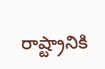రాష్ట్రానికి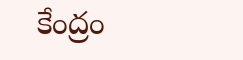కేంద్రం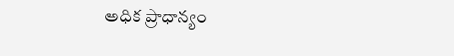అధిక ప్రాధాన్యం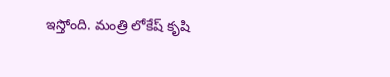ఇస్తోంది. మంత్రి లోకేష్ కృషి